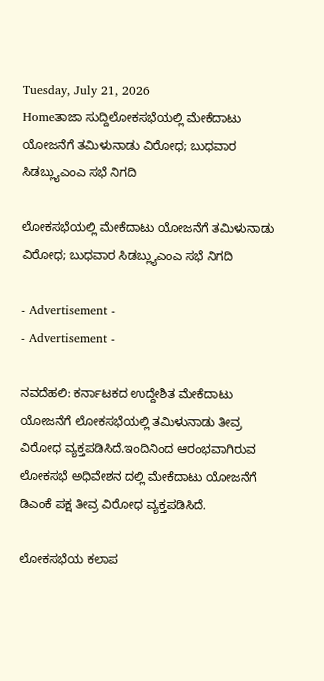Tuesday, July 21, 2026
Homeತಾಜಾ ಸುದ್ದಿಲೋಕಸಭೆಯಲ್ಲಿ ಮೇಕೆದಾಟು ಯೋಜನೆಗೆ ತಮಿಳುನಾಡು ವಿರೋಧ; ಬುಧವಾರ ಸಿಡಬ್ಲ್ಯುಎಂಎ ಸಭೆ ನಿಗದಿ

ಲೋಕಸಭೆಯಲ್ಲಿ ಮೇಕೆದಾಟು ಯೋಜನೆಗೆ ತಮಿಳುನಾಡು ವಿರೋಧ; ಬುಧವಾರ ಸಿಡಬ್ಲ್ಯುಎಂಎ ಸಭೆ ನಿಗದಿ

- Advertisement -
- Advertisement -

ನವದೆಹಲಿ: ಕರ್ನಾಟಕದ ಉದ್ದೇಶಿತ ಮೇಕೆದಾಟು ಯೋಜನೆಗೆ ಲೋಕಸಭೆಯಲ್ಲಿ ತಮಿಳುನಾಡು ತೀವ್ರ ವಿರೋಧ ವ್ಯಕ್ತಪಡಿಸಿದೆ.ಇಂದಿನಿಂದ ಆರಂಭವಾಗಿರುವ ಲೋಕಸಭೆ ಅಧಿವೇಶನ ದಲ್ಲಿ ಮೇಕೆದಾಟು ಯೋಜನೆಗೆ ಡಿಎಂಕೆ ಪಕ್ಷ ತೀವ್ರ ವಿರೋಧ ವ್ಯಕ್ತಪಡಿಸಿದೆ.

ಲೋಕಸಭೆಯ ಕಲಾಪ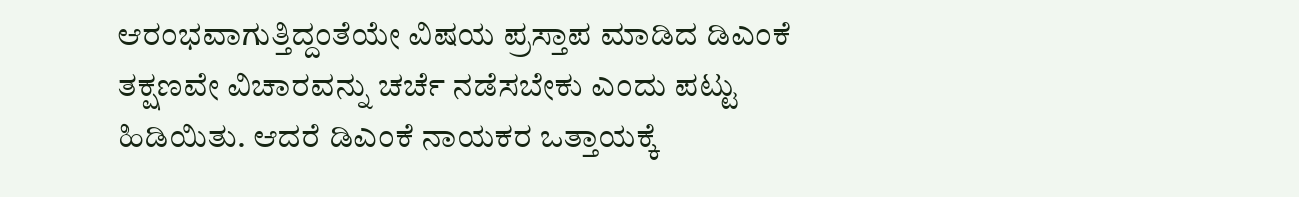ಆರಂಭವಾಗುತ್ತಿದ್ದಂತೆಯೇ ವಿಷಯ ಪ್ರಸ್ತಾಪ ಮಾಡಿದ ಡಿಎಂಕೆ ತಕ್ಷಣವೇ ವಿಚಾರವನ್ನು ಚರ್ಚೆ ನಡೆಸಬೇಕು ಎಂದು ಪಟ್ಟು ಹಿಡಿಯಿತು. ಆದರೆ ಡಿಎಂಕೆ ನಾಯಕರ ಒತ್ತಾಯಕ್ಕೆ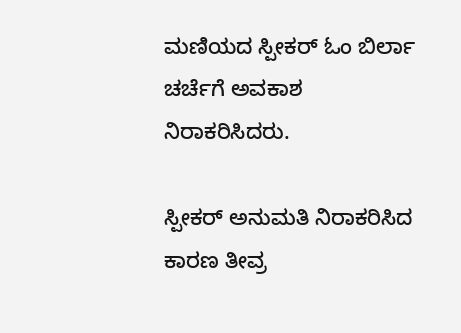ಮಣಿಯದ ಸ್ಪೀಕರ್ ಓಂ ಬಿರ್ಲಾ ಚರ್ಚೆಗೆ ಅವಕಾಶ ನಿರಾಕರಿಸಿದರು.

ಸ್ಪೀಕರ್ ಅನುಮತಿ ನಿರಾಕರಿಸಿದ ಕಾರಣ ತೀವ್ರ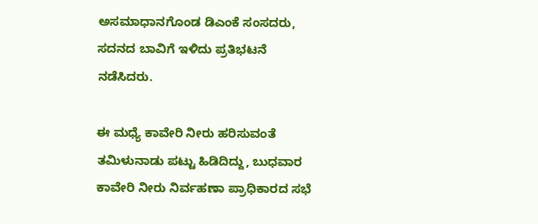ಅಸಮಾಧಾನಗೊಂಡ ಡಿಎಂಕೆ ಸಂಸದರು, ಸದನದ ಬಾವಿಗೆ ಇಳಿದು ಪ್ರತಿಭಟನೆ ನಡೆಸಿದರು‌.

ಈ ಮಧ್ಯೆ ಕಾವೇರಿ ನೀರು ಹರಿಸುವಂತೆ ತಮಿಳುನಾಡು ಪಟ್ಟು ಹಿಡಿದಿದ್ದು, ಬುಧವಾರ ಕಾವೇರಿ ನೀರು ನಿರ್ವಹಣಾ ಪ್ರಾಧಿಕಾರದ ಸಭೆ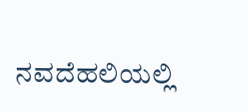ನವದೆಹಲಿಯಲ್ಲಿ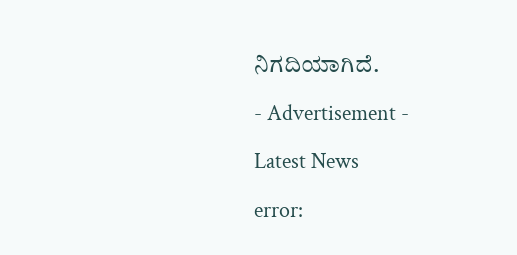ನಿಗದಿಯಾಗಿದೆ.

- Advertisement -

Latest News

error: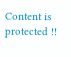Content is protected !!